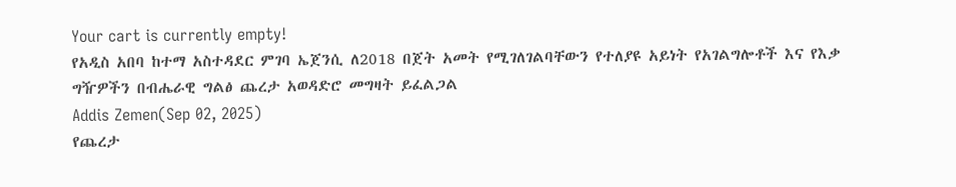Your cart is currently empty!
የአዲስ አበባ ከተማ አስተዳደር ምገባ ኤጀንሲ ለ2018 በጀት አመት የሚገለገልባቸውን የተለያዩ አይነት የአገልግሎቶች እና የእቃ ግዥዎችን በብሔራዊ ግልፅ ጨረታ አወዳድሮ መግዛት ይፈልጋል
Addis Zemen(Sep 02, 2025)
የጨረታ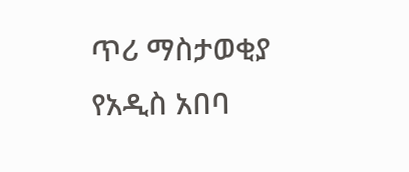ጥሪ ማስታወቂያ
የአዲስ አበባ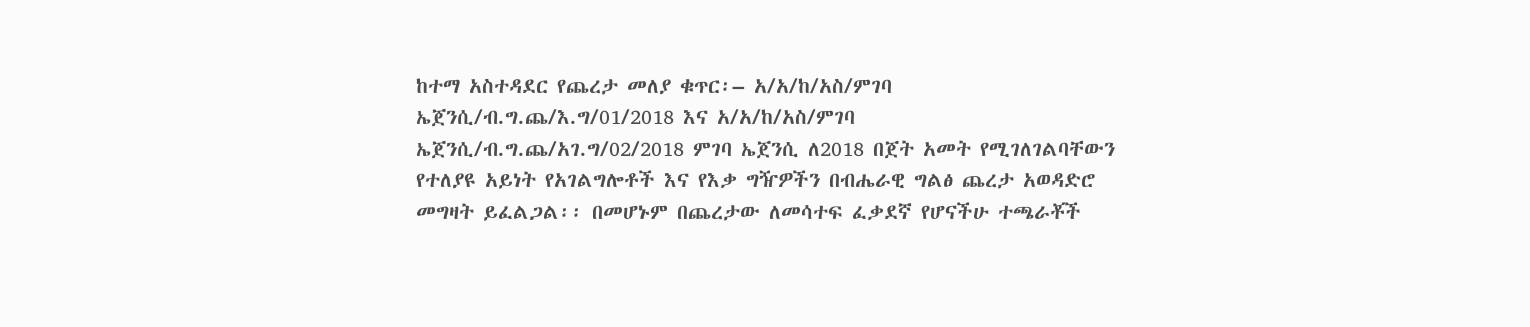ከተማ አስተዳደር የጨረታ መለያ ቁጥር፡– አ/አ/ከ/አስ/ምገባ ኤጀንሲ/ብ.ግ.ጨ/እ.ግ/01/2018 እና አ/አ/ከ/አስ/ምገባ ኤጀንሲ/ብ.ግ.ጨ/አገ.ግ/02/2018 ምገባ ኤጀንሲ ለ2018 በጀት አመት የሚገለገልባቸውን የተለያዩ አይነት የአገልግሎቶች እና የእቃ ግዥዎችን በብሔራዊ ግልፅ ጨረታ አወዳድሮ መግዛት ይፈልጋል፡፡ በመሆኑም በጨረታው ለመሳተፍ ፈቃደኛ የሆናችሁ ተጫራቾች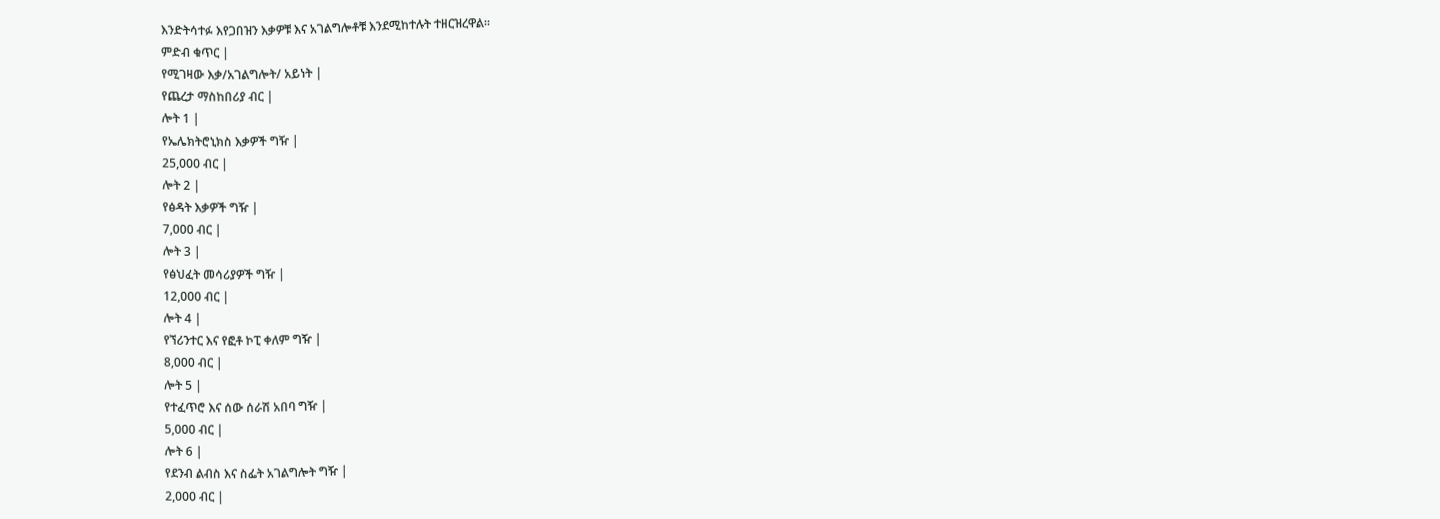እንድትሳተፉ እየጋበዝን እቃዎቹ እና አገልግሎቶቹ እንደሚከተሉት ተዘርዝረዋል፡፡
ምድብ ቁጥር |
የሚገዛው እቃ/አገልግሎት/ አይነት |
የጨረታ ማስከበሪያ ብር |
ሎት 1 |
የኤሌክትሮኒክስ እቃዎች ግዥ |
25,000 ብር |
ሎት 2 |
የፅዳት እቃዎች ግዥ |
7,000 ብር |
ሎት 3 |
የፅህፈት መሳሪያዎች ግዥ |
12,000 ብር |
ሎት 4 |
የኘሪንተር እና የፎቶ ኮፒ ቀለም ግዥ |
8,000 ብር |
ሎት 5 |
የተፈጥሮ እና ሰው ሰራሽ አበባ ግዥ |
5,000 ብር |
ሎት 6 |
የደንብ ልብስ እና ስፌት አገልግሎት ግዥ |
2,000 ብር |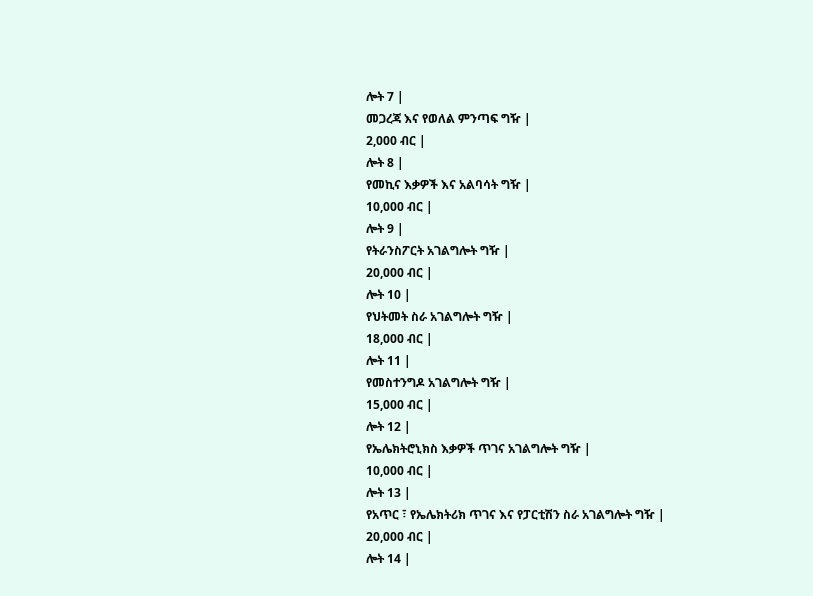ሎት 7 |
መጋረጃ እና የወለል ምንጣፍ ግዥ |
2,000 ብር |
ሎት 8 |
የመኪና እቃዎች እና አልባሳት ግዥ |
10,000 ብር |
ሎት 9 |
የትራንስፖርት አገልግሎት ግዥ |
20,000 ብር |
ሎት 10 |
የህትመት ስራ አገልግሎት ግዥ |
18,000 ብር |
ሎት 11 |
የመስተንግዶ አገልግሎት ግዥ |
15,000 ብር |
ሎት 12 |
የኤሌክትሮኒክስ እቃዎች ጥገና አገልግሎት ግዥ |
10,000 ብር |
ሎት 13 |
የአጥር ፣ የኤሌክትሪክ ጥገና እና የፓርቲሽን ስራ አገልግሎት ግዥ |
20,000 ብር |
ሎት 14 |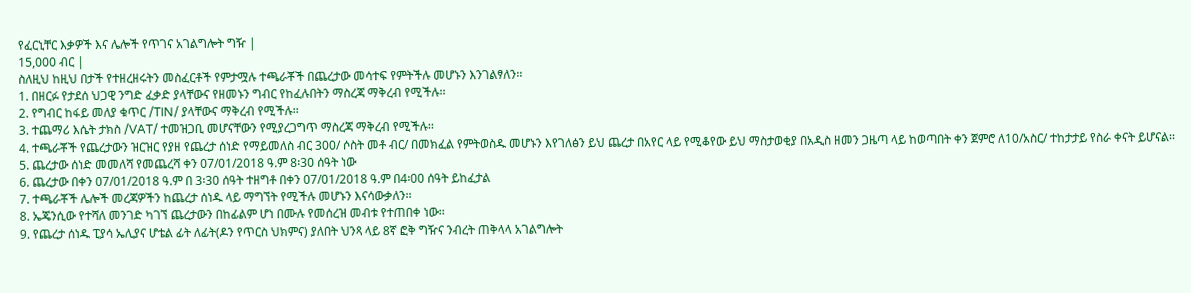የፈርኒቸር እቃዎች እና ሌሎች የጥገና አገልግሎት ግዥ |
15,000 ብር |
ስለዚህ ከዚህ በታች የተዘረዘሩትን መስፈርቶች የምታሟሉ ተጫራቾች በጨረታው መሳተፍ የምትችሉ መሆኑን እንገልፃለን፡፡
1. በዘርፉ የታደሰ ህጋዊ ንግድ ፈቃድ ያላቸውና የዘመኑን ግብር የከፈሉበትን ማስረጃ ማቅረብ የሚችሉ፡፡
2. የግብር ከፋይ መለያ ቁጥር /TIN/ ያላቸውና ማቅረብ የሚችሉ፡፡
3. ተጨማሪ እሴት ታክስ /VAT/ ተመዝጋቢ መሆናቸውን የሚያረጋግጥ ማስረጃ ማቅረብ የሚችሉ፡፡
4. ተጫራቾች የጨረታውን ዝርዝር የያዘ የጨረታ ሰነድ የማይመለስ ብር 300/ ሶስት መቶ ብር/ በመክፈል የምትወስዱ መሆኑን እየገለፅን ይህ ጨረታ በአየር ላይ የሚቆየው ይህ ማስታወቂያ በአዲስ ዘመን ጋዜጣ ላይ ከወጣበት ቀን ጀምሮ ለ10/አስር/ ተከታታይ የስራ ቀናት ይሆናል፡፡
5. ጨረታው ሰነድ መመለሻ የመጨረሻ ቀን 07/01/2018 ዓ.ም 8፡30 ሰዓት ነው
6. ጨረታው በቀን 07/01/2018 ዓ.ም በ 3፡30 ሰዓት ተዘግቶ በቀን 07/01/2018 ዓ.ም በ4፡00 ሰዓት ይከፈታል
7. ተጫራቾች ሌሎች መረጃዎችን ከጨረታ ሰነዱ ላይ ማግኘት የሚችሉ መሆኑን እናሳውቃለን፡፡
8. ኤጄንሲው የተሻለ መንገድ ካገኘ ጨረታውን በከፊልም ሆነ በሙሉ የመሰረዝ መብቱ የተጠበቀ ነው፡፡
9. የጨረታ ሰነዱ ፒያሳ ኤሊያና ሆቴል ፊት ለፊት(ዶን የጥርስ ህክምና) ያለበት ህንጻ ላይ 8ኛ ፎቅ ግዥና ንብረት ጠቅላላ አገልግሎት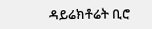ዳይሬክቶሬት ቢሮ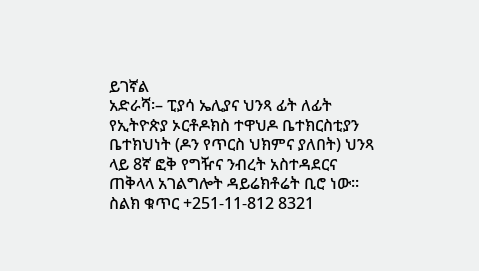ይገኛል
አድራሻ፡– ፒያሳ ኤሊያና ህንጻ ፊት ለፊት የኢትዮጵያ ኦርቶዶክስ ተዋህዶ ቤተክርስቲያን ቤተክህነት (ዶን የጥርስ ህክምና ያለበት) ህንጻ ላይ 8ኛ ፎቅ የግዥና ንብረት አስተዳደርና ጠቅላላ አገልግሎት ዳይሬክቶሬት ቢሮ ነው፡፡
ስልክ ቁጥር +251-11-812 8321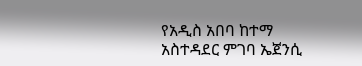የአዲስ አበባ ከተማ አስተዳደር ምገባ ኤጀንሲ